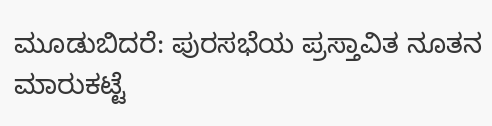ಮೂಡುಬಿದರೆ: ಪುರಸಭೆಯ ಪ್ರಸ್ತಾವಿತ ನೂತನ ಮಾರುಕಟ್ಟೆ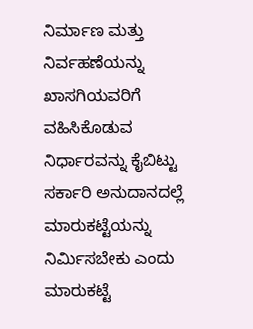ನಿರ್ಮಾಣ ಮತ್ತು ನಿರ್ವಹಣೆಯನ್ನು ಖಾಸಗಿಯವರಿಗೆ ವಹಿಸಿಕೊಡುವ ನಿರ್ಧಾರವನ್ನು ಕೈಬಿಟ್ಟು ಸರ್ಕಾರಿ ಅನುದಾನದಲ್ಲೆ ಮಾರುಕಟ್ಟೆಯನ್ನು ನಿರ್ಮಿಸಬೇಕು ಎಂದು ಮಾರುಕಟ್ಟೆ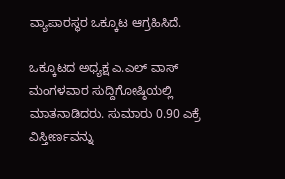ವ್ಯಾಪಾರಸ್ಥರ ಒಕ್ಕೂಟ ಆಗ್ರಹಿಸಿದೆ.

ಒಕ್ಕೂಟದ ಅಧ್ಯಕ್ಷ ಎ.ಎಲ್ ವಾಸ್ ಮಂಗಳವಾರ ಸುದ್ದಿಗೋಷ್ಠಿಯಲ್ಲಿ ಮಾತನಾಡಿದರು. ಸುಮಾರು 0.90 ಎಕ್ರೆ ವಿಸ್ತೀರ್ಣವನ್ನು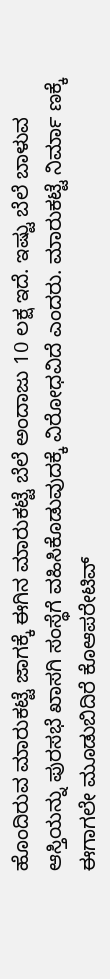ಹೊಂದಿರುವ ಮಾರುಕಟ್ಟೆ ಜಾಗಕ್ಕೆ ಈಗಿನ ಮಾರುಕಟ್ಟೆ ಬೆಲೆ ಅಂದಾಜು 10 ಲಕ್ಷ ಇದೆ. ಇಷ್ಟು ಬೆಲೆ ಬಾಳುವ ಆಸ್ತಿಯನ್ನು ಪುರಸಭೆ ಖಾಸಗಿ ಸಂಸ್ಥೆಗೆ ವಹಿಸಿಕೊಡುವುದಕ್ಕೆ ವಿರೋಧವಿದೆ ಎಂದರು. ಮಾರುಕಟ್ಟೆ ನಿರ್ಮಾ ಣಕ್ಕೆ ಈಗಾಗಲೇ ಮೂಡುಬಿದಿರೆ ಕೊಆಪರೇಟಿವ್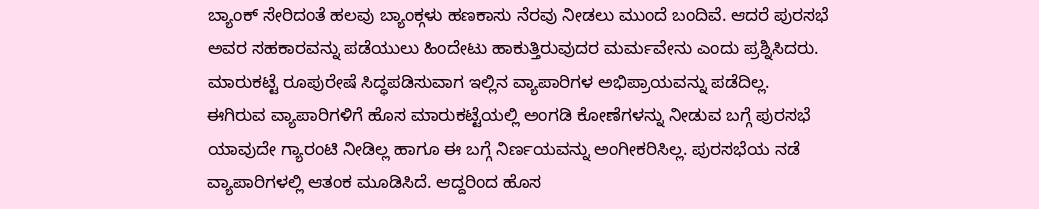ಬ್ಯಾಂಕ್ ಸೇರಿದಂತೆ ಹಲವು ಬ್ಯಾಂಕ್ಗಳು ಹಣಕಾಸು ನೆರವು ನೀಡಲು ಮುಂದೆ ಬಂದಿವೆ. ಆದರೆ ಪುರಸಭೆ ಅವರ ಸಹಕಾರವನ್ನು ಪಡೆಯುಲು ಹಿಂದೇಟು ಹಾಕುತ್ತಿರುವುದರ ಮರ್ಮವೇನು ಎಂದು ಪ್ರಶ್ನಿಸಿದರು.
ಮಾರುಕಟ್ಟೆ ರೂಪುರೇಷೆ ಸಿದ್ಧಪಡಿಸುವಾಗ ಇಲ್ಲಿನ ವ್ಯಾಪಾರಿಗಳ ಅಭಿಪ್ರಾಯವನ್ನು ಪಡೆದಿಲ್ಲ. ಈಗಿರುವ ವ್ಯಾಪಾರಿಗಳಿಗೆ ಹೊಸ ಮಾರುಕಟ್ಟೆಯಲ್ಲಿ ಅಂಗಡಿ ಕೋಣೆಗಳನ್ನು ನೀಡುವ ಬಗ್ಗೆ ಪುರಸಭೆ ಯಾವುದೇ ಗ್ಯಾರಂಟಿ ನೀಡಿಲ್ಲ ಹಾಗೂ ಈ ಬಗ್ಗೆ ನಿರ್ಣಯವನ್ನು ಅಂಗೀಕರಿಸಿಲ್ಲ. ಪುರಸಭೆಯ ನಡೆ ವ್ಯಾಪಾರಿಗಳಲ್ಲಿ ಆತಂಕ ಮೂಡಿಸಿದೆ. ಆದ್ದರಿಂದ ಹೊಸ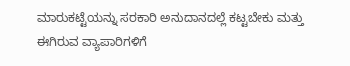ಮಾರುಕಟ್ಟೆಯನ್ನು ಸರಕಾರಿ ಅನುದಾನದಲ್ಲೆ ಕಟ್ಟಬೇಕು ಮತ್ತು ಈಗಿರುವ ವ್ಯಾಪಾರಿಗಳಿಗೆ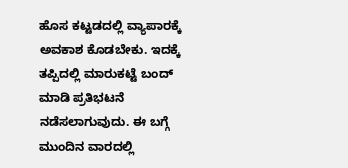ಹೊಸ ಕಟ್ಟಡದಲ್ಲಿ ವ್ಯಾಪಾರಕ್ಕೆ ಅವಕಾಶ ಕೊಡಬೇಕು. ಇದಕ್ಕೆ ತಪ್ಪಿದಲ್ಲಿ ಮಾರುಕಟ್ಟೆ ಬಂದ್ ಮಾಡಿ ಪ್ರತಿಭಟನೆ ನಡೆಸಲಾಗುವುದು. ಈ ಬಗ್ಗೆ ಮುಂದಿನ ವಾರದಲ್ಲಿ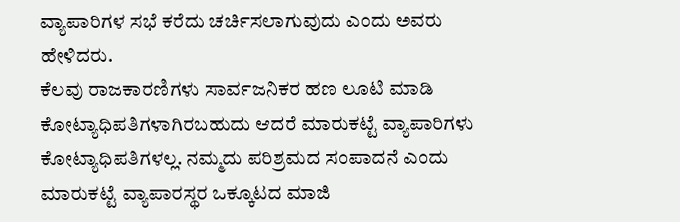ವ್ಯಾಪಾರಿಗಳ ಸಭೆ ಕರೆದು ಚರ್ಚಿಸಲಾಗುವುದು ಎಂದು ಅವರು ಹೇಳಿದರು.
ಕೆಲವು ರಾಜಕಾರಣಿಗಳು ಸಾರ್ವಜನಿಕರ ಹಣ ಲೂಟಿ ಮಾಡಿ ಕೋಟ್ಯಾಧಿಪತಿಗಳಾಗಿರಬಹುದು ಆದರೆ ಮಾರುಕಟ್ಟೆ ವ್ಯಾಪಾರಿಗಳು ಕೋಟ್ಯಾಧಿಪತಿಗಳಲ್ಲ. ನಮ್ಮದು ಪರಿಶ್ರಮದ ಸಂಪಾದನೆ ಎಂದು ಮಾರುಕಟ್ಟೆ ವ್ಯಾಪಾರಸ್ಥರ ಒಕ್ಕೂಟದ ಮಾಜಿ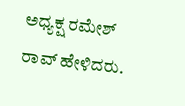ಅಧ್ಯಕ್ಷ ರಮೇಶ್ ರಾವ್ ಹೇಳಿದರು.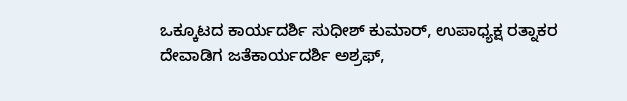ಒಕ್ಕೂಟದ ಕಾರ್ಯದರ್ಶಿ ಸುಧೀಶ್ ಕುಮಾರ್, ಉಪಾಧ್ಯಕ್ಷ ರತ್ನಾಕರ ದೇವಾಡಿಗ ಜತೆಕಾರ್ಯದರ್ಶಿ ಅಶ್ರಫ್,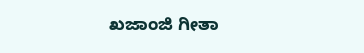ಖಜಾಂಜಿ ಗೀತಾ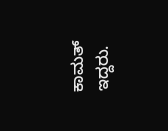ಕಾಮತ್ ಇದ್ದರು.